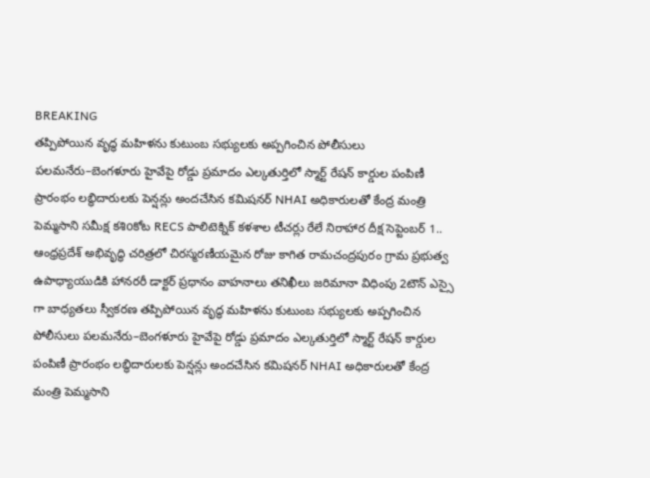BREAKING
తప్పిపోయిన వృద్ధ మహిళను కుటుంబ సభ్యులకు అప్పగించిన పోలీసులు పలమనేరు–బెంగళూరు హైవేపై రోడ్డు ప్రమాదం ఎల్కతుర్తిలో స్మార్ట్ రేషన్ కార్డుల పంపిణీ ప్రారంభం లబ్ధిదారులకు పెన్షన్లు అందచేసిన కమిషనర్ NHAI అధికారులతో కేంద్ర మంత్రి పెమ్మసాని సమీక్ష కశిoకోట RECS పాలిటెక్నిక్ కళశాల టీచర్లు రేలే నిరాహార దీక్ష సెప్టెంబర్ 1.. ఆంధ్రప్రదేశ్ అభివృద్ధి చరిత్రలో చిరస్మరణీయమైన రోజు కాగిత రామచంద్రపురం గ్రామ ప్రభుత్వ ఉపాధ్యాయుడికి హానరరీ డాక్టర్ ప్రధానం వాహనాలు తనిఖీలు జరిమానా విధింపు 2టౌన్ ఎస్సై గా బాధ్యతలు స్వీకరణ తప్పిపోయిన వృద్ధ మహిళను కుటుంబ సభ్యులకు అప్పగించిన పోలీసులు పలమనేరు–బెంగళూరు హైవేపై రోడ్డు ప్రమాదం ఎల్కతుర్తిలో స్మార్ట్ రేషన్ కార్డుల పంపిణీ ప్రారంభం లబ్ధిదారులకు పెన్షన్లు అందచేసిన కమిషనర్ NHAI అధికారులతో కేంద్ర మంత్రి పెమ్మసాని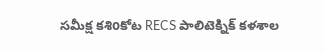సమీక్ష కశిoకోట RECS పాలిటెక్నిక్ కళశాల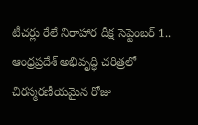టీచర్లు రేలే నిరాహార దీక్ష సెప్టెంబర్ 1.. ఆంధ్రప్రదేశ్ అభివృద్ధి చరిత్రలో చిరస్మరణీయమైన రోజు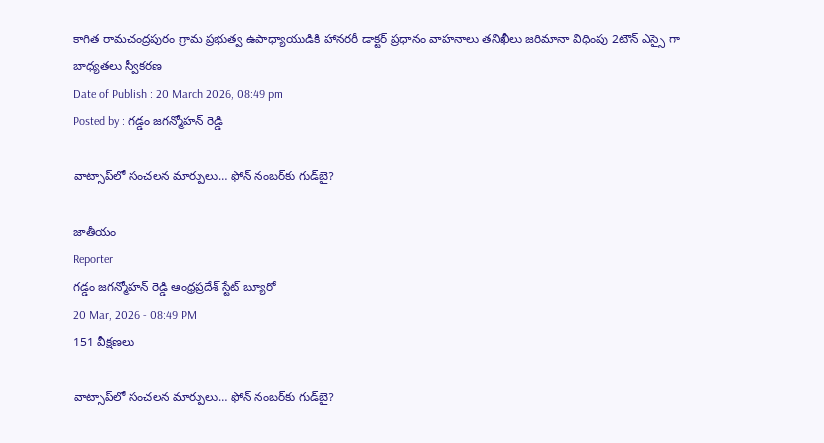కాగిత రామచంద్రపురం గ్రామ ప్రభుత్వ ఉపాధ్యాయుడికి హానరరీ డాక్టర్ ప్రధానం వాహనాలు తనిఖీలు జరిమానా విధింపు 2టౌన్ ఎస్సై గా బాధ్యతలు స్వీకరణ
Date of Publish : 20 March 2026, 08:49 pm
Posted by : గడ్డం జగన్మోహన్ రెడ్డి

వాట్సాప్‌లో సంచలన మార్పులు… ఫోన్ నంబర్‌కు గుడ్‌బై?

జాతీయం
Reporter
గడ్డం జగన్మోహన్ రెడ్డి ఆంధ్రప్రదేశ్ స్టేట్ బ్యూరో
20 Mar, 2026 - 08:49 PM
151 వీక్షణలు

వాట్సాప్‌లో సంచలన మార్పులు… ఫోన్ నంబర్‌కు గుడ్‌బై?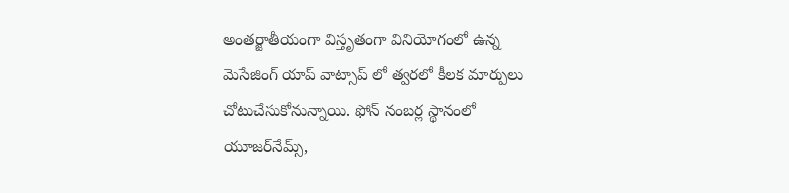అంతర్జాతీయంగా విస్తృతంగా వినియోగంలో ఉన్న మెసేజింగ్ యాప్ వాట్సాప్ లో త్వరలో కీలక మార్పులు చోటుచేసుకోనున్నాయి. ఫోన్ నంబర్ల స్థానంలో యూజర్‌నేమ్స్,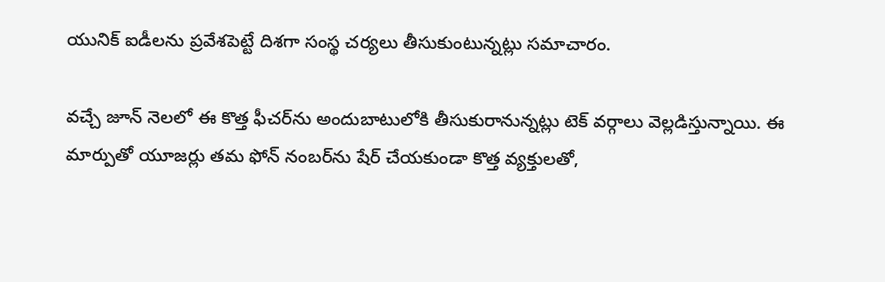యునిక్ ఐడీలను ప్రవేశపెట్టే దిశగా సంస్థ చర్యలు తీసుకుంటున్నట్లు సమాచారం.

వచ్చే జూన్ నెలలో ఈ కొత్త ఫీచర్‌ను అందుబాటులోకి తీసుకురానున్నట్లు టెక్ వర్గాలు వెల్లడిస్తున్నాయి. ఈ మార్పుతో యూజర్లు తమ ఫోన్ నంబర్‌ను షేర్ చేయకుండా కొత్త వ్యక్తులతో,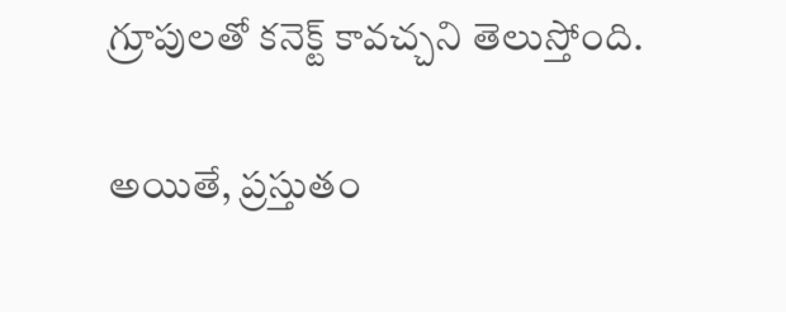గ్రూపులతో కనెక్ట్ కావచ్చని తెలుస్తోంది.

అయితే, ప్రస్తుతం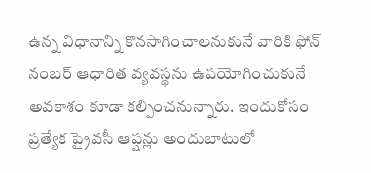ఉన్న విధానాన్ని కొనసాగించాలనుకునే వారికి ఫోన్ నంబర్ ఆధారిత వ్యవస్థను ఉపయోగించుకునే అవకాశం కూడా కల్పించనున్నారు. ఇందుకోసం ప్రత్యేక ప్రైవసీ ఆప్షన్లు అందుబాటులో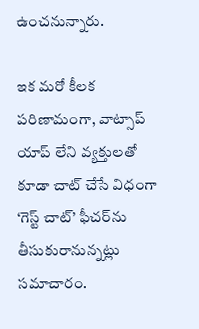ఉంచనున్నారు.

ఇక మరో కీలక పరిణామంగా, వాట్సాప్ యాప్ లేని వ్యక్తులతో కూడా చాట్ చేసే విధంగా ‘గెస్ట్ చాట్’ ఫీచర్‌ను తీసుకురానున్నట్లు సమాచారం.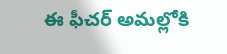ఈ ఫీచర్ అమల్లోకి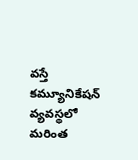వస్తే కమ్యూనికేషన్ వ్యవస్థలో మరింత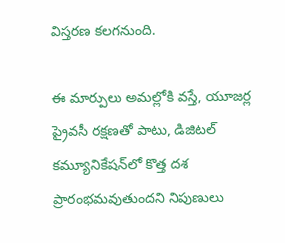విస్తరణ కలగనుంది.

ఈ మార్పులు అమల్లోకి వస్తే, యూజర్ల ప్రైవసీ రక్షణతో పాటు, డిజిటల్ కమ్యూనికేషన్‌లో కొత్త దశ ప్రారంభమవుతుందని నిపుణులు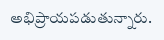అభిప్రాయపడుతున్నారు.